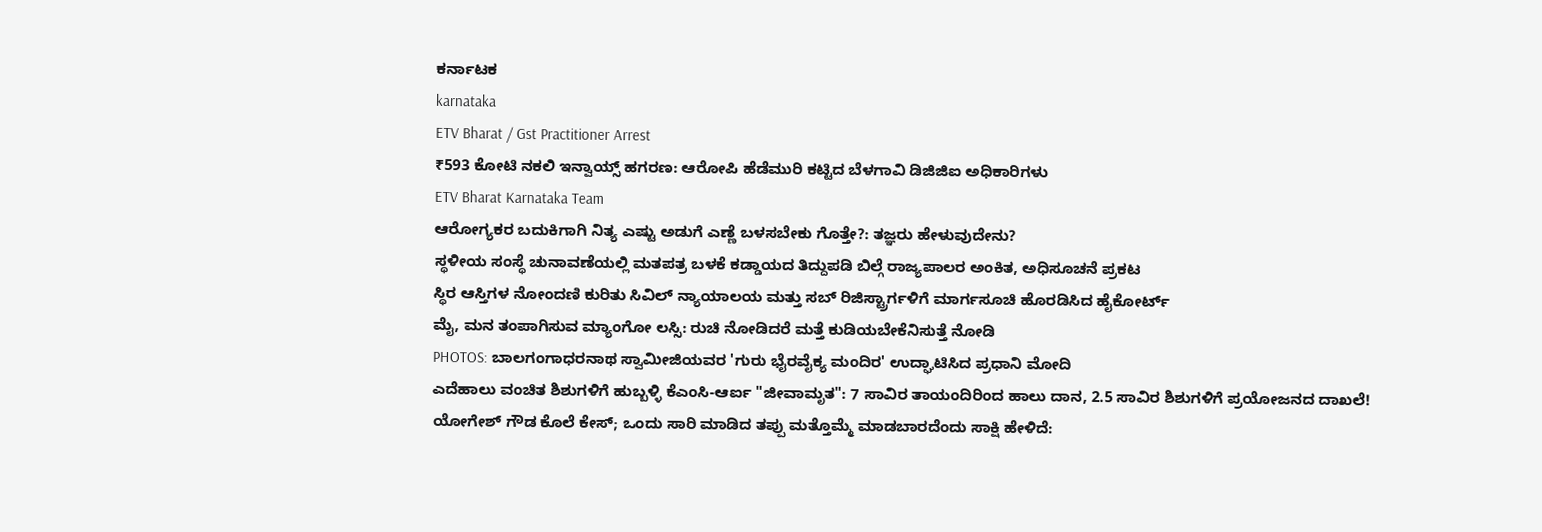ಕರ್ನಾಟಕ
karnataka
ETV Bharat / Gst Practitioner Arrest
₹593 ಕೋಟಿ ನಕಲಿ ಇನ್ವಾಯ್ಸ್ ಹಗರಣ: ಆರೋಪಿ ಹೆಡೆಮುರಿ ಕಟ್ಟಿದ ಬೆಳಗಾವಿ ಡಿಜಿಜಿಐ ಅಧಿಕಾರಿಗಳು
ETV Bharat Karnataka Team
ಆರೋಗ್ಯಕರ ಬದುಕಿಗಾಗಿ ನಿತ್ಯ ಎಷ್ಟು ಅಡುಗೆ ಎಣ್ಣೆ ಬಳಸಬೇಕು ಗೊತ್ತೇ?: ತಜ್ಞರು ಹೇಳುವುದೇನು?
ಸ್ಥಳೀಯ ಸಂಸ್ಥೆ ಚುನಾವಣೆಯಲ್ಲಿ ಮತಪತ್ರ ಬಳಕೆ ಕಡ್ಡಾಯದ ತಿದ್ದುಪಡಿ ಬಿಲ್ಗೆ ರಾಜ್ಯಪಾಲರ ಅಂಕಿತ, ಅಧಿಸೂಚನೆ ಪ್ರಕಟ
ಸ್ಥಿರ ಆಸ್ತಿಗಳ ನೋಂದಣಿ ಕುರಿತು ಸಿವಿಲ್ ನ್ಯಾಯಾಲಯ ಮತ್ತು ಸಬ್ ರಿಜಿಸ್ಟ್ರಾರ್ಗಳಿಗೆ ಮಾರ್ಗಸೂಚಿ ಹೊರಡಿಸಿದ ಹೈಕೋರ್ಟ್
ಮೈ, ಮನ ತಂಪಾಗಿಸುವ ಮ್ಯಾಂಗೋ ಲಸ್ಸಿ: ರುಚಿ ನೋಡಿದರೆ ಮತ್ತೆ ಕುಡಿಯಬೇಕೆನಿಸುತ್ತೆ ನೋಡಿ
PHOTOS: ಬಾಲಗಂಗಾಧರನಾಥ ಸ್ವಾಮೀಜಿಯವರ 'ಗುರು ಭೈರವೈಕ್ಯ ಮಂದಿರ' ಉದ್ಘಾಟಿಸಿದ ಪ್ರಧಾನಿ ಮೋದಿ
ಎದೆಹಾಲು ವಂಚಿತ ಶಿಶುಗಳಿಗೆ ಹುಬ್ಬಳ್ಳಿ ಕೆಎಂಸಿ-ಆರ್ಐ "ಜೀವಾಮೃತ": 7 ಸಾವಿರ ತಾಯಂದಿರಿಂದ ಹಾಲು ದಾನ, 2.5 ಸಾವಿರ ಶಿಶುಗಳಿಗೆ ಪ್ರಯೋಜನದ ದಾಖಲೆ!
ಯೋಗೇಶ್ ಗೌಡ ಕೊಲೆ ಕೇಸ್; ಒಂದು ಸಾರಿ ಮಾಡಿದ ತಪ್ಪು ಮತ್ತೊಮ್ಮೆ ಮಾಡಬಾರದೆಂದು ಸಾಕ್ಷಿ ಹೇಳಿದೆ: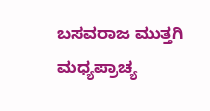ಬಸವರಾಜ ಮುತ್ತಗಿ
ಮಧ್ಯಪ್ರಾಚ್ಯ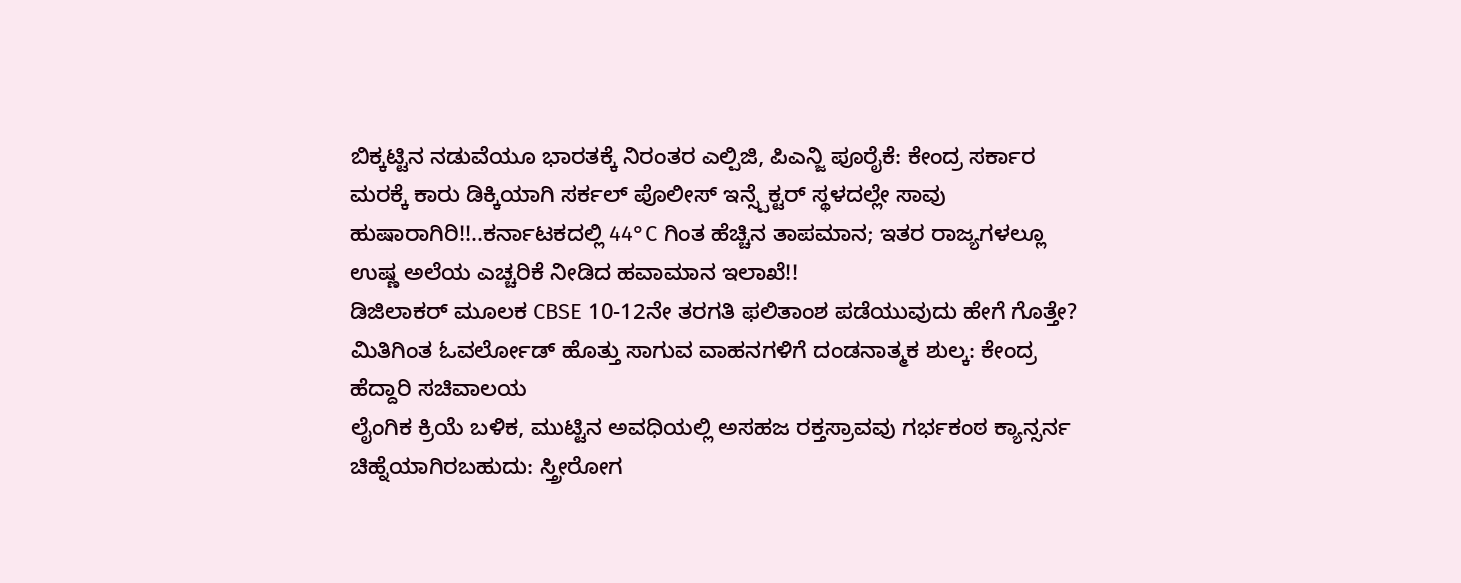ಬಿಕ್ಕಟ್ಟಿನ ನಡುವೆಯೂ ಭಾರತಕ್ಕೆ ನಿರಂತರ ಎಲ್ಪಿಜಿ, ಪಿಎನ್ಜಿ ಪೂರೈಕೆ: ಕೇಂದ್ರ ಸರ್ಕಾರ
ಮರಕ್ಕೆ ಕಾರು ಡಿಕ್ಕಿಯಾಗಿ ಸರ್ಕಲ್ ಪೊಲೀಸ್ ಇನ್ಸ್ಪೆಕ್ಟರ್ ಸ್ಥಳದಲ್ಲೇ ಸಾವು
ಹುಷಾರಾಗಿರಿ!!..ಕರ್ನಾಟಕದಲ್ಲಿ 44°C ಗಿಂತ ಹೆಚ್ಚಿನ ತಾಪಮಾನ; ಇತರ ರಾಜ್ಯಗಳಲ್ಲೂ ಉಷ್ಣ ಅಲೆಯ ಎಚ್ಚರಿಕೆ ನೀಡಿದ ಹವಾಮಾನ ಇಲಾಖೆ!!
ಡಿಜಿಲಾಕರ್ ಮೂಲಕ CBSE 10-12ನೇ ತರಗತಿ ಫಲಿತಾಂಶ ಪಡೆಯುವುದು ಹೇಗೆ ಗೊತ್ತೇ?
ಮಿತಿಗಿಂತ ಓವರ್ಲೋಡ್ ಹೊತ್ತು ಸಾಗುವ ವಾಹನಗಳಿಗೆ ದಂಡನಾತ್ಮಕ ಶುಲ್ಕ: ಕೇಂದ್ರ ಹೆದ್ದಾರಿ ಸಚಿವಾಲಯ
ಲೈಂಗಿಕ ಕ್ರಿಯೆ ಬಳಿಕ, ಮುಟ್ಟಿನ ಅವಧಿಯಲ್ಲಿ ಅಸಹಜ ರಕ್ತಸ್ರಾವವು ಗರ್ಭಕಂಠ ಕ್ಯಾನ್ಸರ್ನ ಚಿಹ್ನೆಯಾಗಿರಬಹುದು: ಸ್ತ್ರೀರೋಗ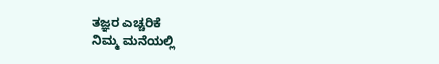ತಜ್ಞರ ಎಚ್ಚರಿಕೆ
ನಿಮ್ಮ ಮನೆಯಲ್ಲಿ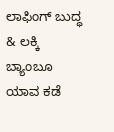ಲಾಫಿಂಗ್ ಬುದ್ಧ & ಲಕ್ಕಿ ಬ್ಯಾಂಬೂ ಯಾವ ಕಡೆ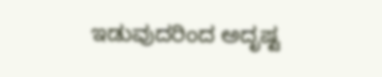ಇಡುವುದರಿಂದ ಅದೃಷ್ಟ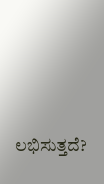ಲಭಿಸುತ್ತದೆ?